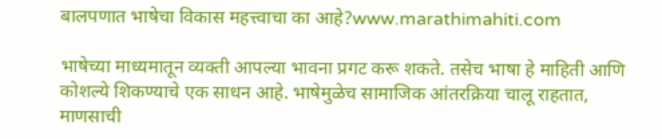बालपणात भाषेचा विकास महत्त्वाचा का आहे?www.marathimahiti.com

भाषेच्या माध्यमातून व्यक्ती आपल्या भावना प्रगट करू शकते. तसेच भाषा हे माहिती आणि कोशल्ये शिकण्याचे एक साधन आहे. भाषेमुळेच सामाजिक आंतरक्रिया चालू राहतात, माणसाची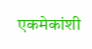एकमेकांशी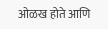ओळख होते आणि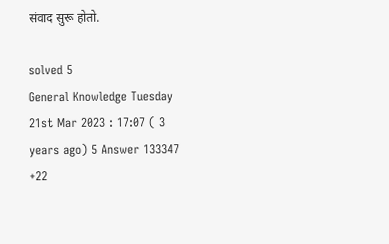संवाद सुरू होतो.

solved 5
General Knowledge Tuesday 21st Mar 2023 : 17:07 ( 3 years ago) 5 Answer 133347 +22